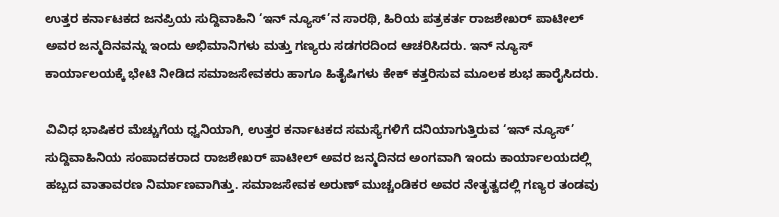ಉತ್ತರ ಕರ್ನಾಟಕದ ಜನಪ್ರಿಯ ಸುದ್ದಿವಾಹಿನಿ ‘ಇನ್ ನ್ಯೂಸ್’ನ ಸಾರಥಿ, ಹಿರಿಯ ಪತ್ರಕರ್ತ ರಾಜಶೇಖರ್ ಪಾಟೀಲ್ ಅವರ ಜನ್ಮದಿನವನ್ನು ಇಂದು ಅಭಿಮಾನಿಗಳು ಮತ್ತು ಗಣ್ಯರು ಸಡಗರದಿಂದ ಆಚರಿಸಿದರು. ಇನ್ ನ್ಯೂಸ್ ಕಾರ್ಯಾಲಯಕ್ಕೆ ಭೇಟಿ ನೀಡಿದ ಸಮಾಜಸೇವಕರು ಹಾಗೂ ಹಿತೈಷಿಗಳು ಕೇಕ್ ಕತ್ತರಿಸುವ ಮೂಲಕ ಶುಭ ಹಾರೈಸಿದರು.

ವಿವಿಧ ಭಾಷಿಕರ ಮೆಚ್ಚುಗೆಯ ಧ್ವನಿಯಾಗಿ, ಉತ್ತರ ಕರ್ನಾಟಕದ ಸಮಸ್ಯೆಗಳಿಗೆ ದನಿಯಾಗುತ್ತಿರುವ ‘ಇನ್ ನ್ಯೂಸ್’ ಸುದ್ದಿವಾಹಿನಿಯ ಸಂಪಾದಕರಾದ ರಾಜಶೇಖರ್ ಪಾಟೀಲ್ ಅವರ ಜನ್ಮದಿನದ ಅಂಗವಾಗಿ ಇಂದು ಕಾರ್ಯಾಲಯದಲ್ಲಿ ಹಬ್ಬದ ವಾತಾವರಣ ನಿರ್ಮಾಣವಾಗಿತ್ತು. ಸಮಾಜಸೇವಕ ಅರುಣ್ ಮುಚ್ಚಂಡಿಕರ ಅವರ ನೇತೃತ್ವದಲ್ಲಿ ಗಣ್ಯರ ತಂಡವು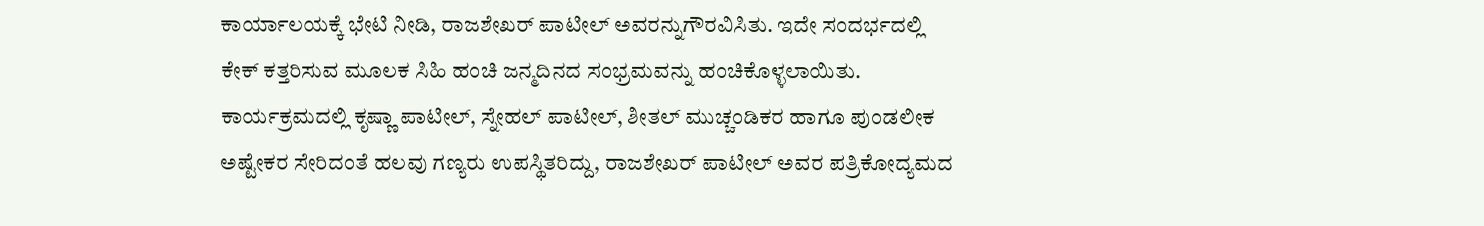ಕಾರ್ಯಾಲಯಕ್ಕೆ ಭೇಟಿ ನೀಡಿ, ರಾಜಶೇಖರ್ ಪಾಟೀಲ್ ಅವರನ್ನುಗೌರವಿಸಿತು. ಇದೇ ಸಂದರ್ಭದಲ್ಲಿ ಕೇಕ್ ಕತ್ತರಿಸುವ ಮೂಲಕ ಸಿಹಿ ಹಂಚಿ ಜನ್ಮದಿನದ ಸಂಭ್ರಮವನ್ನು ಹಂಚಿಕೊಳ್ಳಲಾಯಿತು.
ಕಾರ್ಯಕ್ರಮದಲ್ಲಿ ಕೃಷ್ಣಾ ಪಾಟೀಲ್, ಸ್ನೇಹಲ್ ಪಾಟೀಲ್, ಶೀತಲ್ ಮುಚ್ಚಂಡಿಕರ ಹಾಗೂ ಪುಂಡಲೀಕ ಅಷ್ಟೇಕರ ಸೇರಿದಂತೆ ಹಲವು ಗಣ್ಯರು ಉಪಸ್ಥಿತರಿದ್ದು, ರಾಜಶೇಖರ್ ಪಾಟೀಲ್ ಅವರ ಪತ್ರಿಕೋದ್ಯಮದ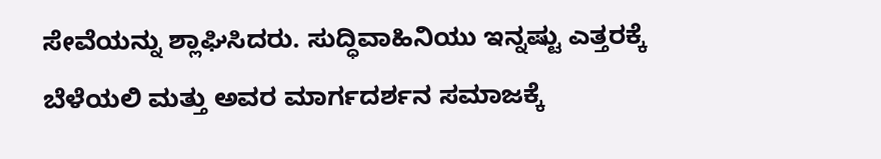ಸೇವೆಯನ್ನು ಶ್ಲಾಘಿಸಿದರು. ಸುದ್ಧಿವಾಹಿನಿಯು ಇನ್ನಷ್ಟು ಎತ್ತರಕ್ಕೆ ಬೆಳೆಯಲಿ ಮತ್ತು ಅವರ ಮಾರ್ಗದರ್ಶನ ಸಮಾಜಕ್ಕೆ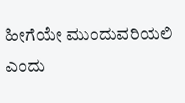ಹೀಗೆಯೇ ಮುಂದುವರಿಯಲಿ ಎಂದು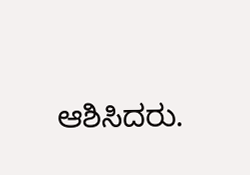ಆಶಿಸಿದರು.